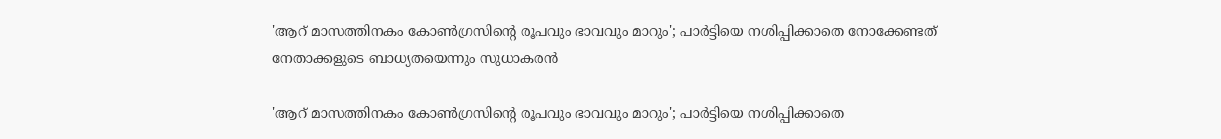'ആറ് മാസത്തിനകം കോണ്‍ഗ്രസിന്റെ രൂപവും ഭാവവും മാറും'; പാര്‍ട്ടിയെ നശിപ്പിക്കാതെ നോക്കേണ്ടത് നേതാക്കളുടെ ബാധ്യതയെന്നും സുധാകരന്‍

'ആറ് മാസത്തിനകം കോണ്‍ഗ്രസിന്റെ രൂപവും ഭാവവും മാറും'; പാര്‍ട്ടിയെ നശിപ്പിക്കാതെ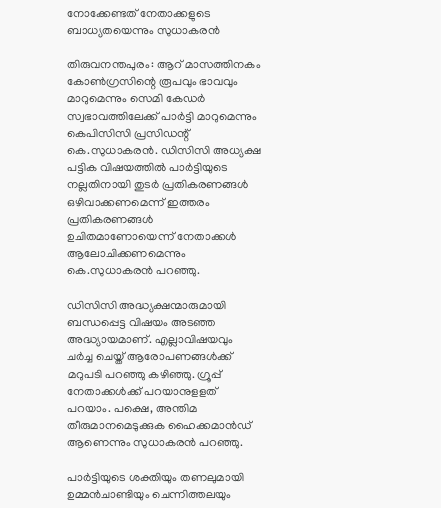നോക്കേണ്ടത് നേതാക്കളുടെ ബാധ്യതയെന്നും സുധാകരന്‍

തിരുവനന്തപുരം: ആറ് മാസത്തിനകം കോണ്‍ഗ്രസിന്റെ രൂപവും ഭാവവും മാറുമെന്നും സെമി കേഡര്‍ സ്വഭാവത്തിലേക്ക് പാര്‍ട്ടി മാറുമെന്നും കെപിസിസി പ്രസിഡന്റ് കെ.സുധാകരന്‍. ഡിസിസി അധ്യക്ഷ പട്ടിക വിഷയത്തില്‍ പാര്‍ട്ടിയുടെ നല്ലതിനായി തുടര്‍ പ്രതികരണങ്ങള്‍ ഒഴിവാക്കണമെന്ന് ഇത്തരം പ്രതികരണങ്ങള്‍ ഉചിതമാണോയെന്ന് നേതാക്കള്‍ ആലോചിക്കണമെന്നും കെ.സുധാകരന്‍ പറഞ്ഞു.

ഡിസിസി അദ്ധ്യക്ഷന്മാരുമായി ബന്ധപ്പെട്ട വിഷയം അടഞ്ഞ അദ്ധ്യായമാണ്. എല്ലാവിഷയവും ചര്‍ച്ച ചെയ്ത് ആരോപണങ്ങള്‍ക്ക് മറുപടി പറഞ്ഞു കഴിഞ്ഞു. ഗ്രൂപ്പ് നേതാക്കള്‍ക്ക് പറയാനുളളത് പറയാം. പക്ഷെ, അന്തിമ തീരുമാനമെടുക്കുക ഹൈക്കമാന്‍ഡ് ആണെന്നും സുധാകരന്‍ പറഞ്ഞു.

പാര്‍ട്ടിയുടെ ശക്തിയും തണലുമായി ഉമ്മന്‍ചാണ്ടിയും ചെന്നിത്തലയും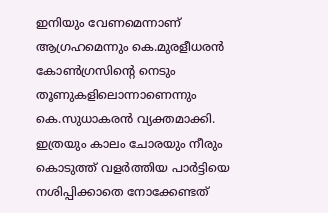ഇനിയും വേണമെന്നാണ് ആഗ്രഹമെന്നും കെ.മുരളീധരന്‍ കോണ്‍ഗ്രസിന്റെ നെടും തൂണുകളിലൊന്നാണെന്നും കെ.സുധാകരന്‍ വ്യക്തമാക്കി. ഇത്രയും കാലം ചോരയും നീരും കൊടുത്ത് വളര്‍ത്തിയ പാര്‍ട്ടിയെ നശിപ്പിക്കാതെ നോക്കേണ്ടത്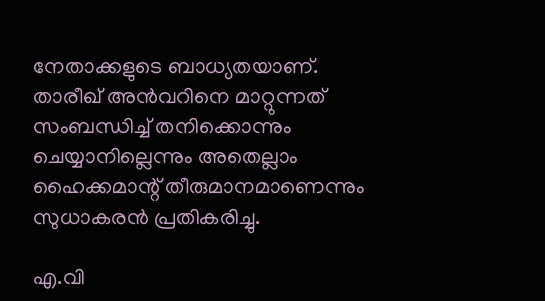നേതാക്കളുടെ ബാധ്യതയാണ്. താരീഖ് അന്‍വറിനെ മാറ്റുന്നത് സംബന്ധിച്ച് തനിക്കൊന്നും ചെയ്യാനില്ലെന്നും അതെല്ലാം ഹൈക്കമാന്റ് തീരുമാനമാണെന്നും സുധാകരന്‍ പ്രതികരിച്ചു.

എ.വി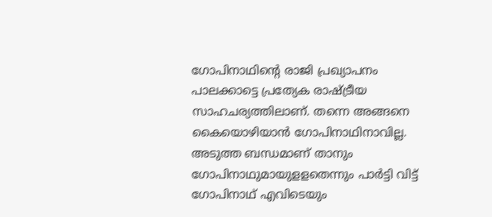ഗോപിനാഥിന്റെ രാജി പ്രഖ്യാപനം പാലക്കാട്ടെ പ്രത്യേക രാഷ്ട്രീയ സാഹചര്യത്തിലാണ്. തന്നെ അങ്ങനെ കൈയൊഴിയാന്‍ ഗോപിനാഥിനാവില്ല. അടുത്ത ബന്ധമാണ് താനും ഗോപിനാഥുമായുളളതെന്നും പാര്‍ട്ടി വിട്ട് ഗോപിനാഥ് എവിടെയും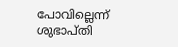പോവില്ലെന്ന് ശുഭാപ്തി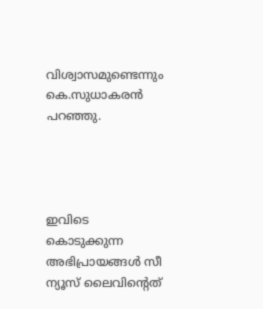വിശ്വാസമുണ്ടെന്നും കെ.സുധാകരന്‍ പറഞ്ഞു.




ഇവിടെ കൊടുക്കുന്ന അഭിപ്രായങ്ങള്‍ സീ ന്യൂസ് ലൈവിന്റെത്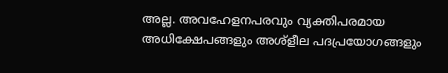അല്ല. അവഹേളനപരവും വ്യക്തിപരമായ അധിക്ഷേപങ്ങളും അശ്‌ളീല പദപ്രയോഗങ്ങളും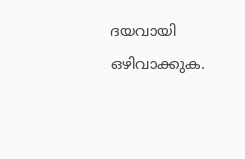ദയവായി ഒഴിവാക്കുക.